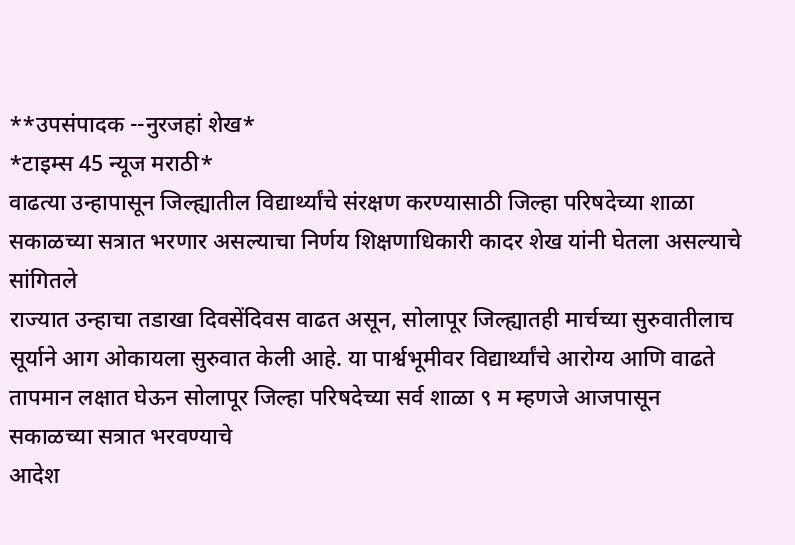**उपसंपादक --नुरजहां शेख*
*टाइम्स 45 न्यूज मराठी*
वाढत्या उन्हापासून जिल्ह्यातील विद्यार्थ्यांचे संरक्षण करण्यासाठी जिल्हा परिषदेच्या शाळा सकाळच्या सत्रात भरणार असल्याचा निर्णय शिक्षणाधिकारी कादर शेख यांनी घेतला असल्याचे सांगितले
राज्यात उन्हाचा तडाखा दिवसेंदिवस वाढत असून, सोलापूर जिल्ह्यातही मार्चच्या सुरुवातीलाच सूर्याने आग ओकायला सुरुवात केली आहे. या पार्श्वभूमीवर विद्यार्थ्यांचे आरोग्य आणि वाढते तापमान लक्षात घेऊन सोलापूर जिल्हा परिषदेच्या सर्व शाळा ९ म म्हणजे आजपासून सकाळच्या सत्रात भरवण्याचे
आदेश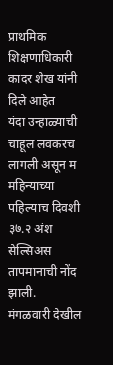प्राथमिक शिक्षणाधिकारी कादर शेख यांनी दिले आहेत
यंदा उन्हाळ्याची चाहूल लवकरच लागली असून म महिन्याच्या पहिल्याच दिवशी ३७.२ अंश सेल्सिअस तापमानाची नोंद झाली.
मंगळवारी देखील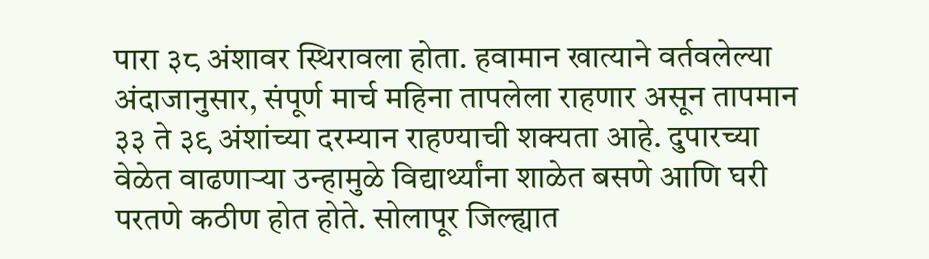पारा ३८ अंशावर स्थिरावला होता. हवामान खात्याने वर्तवलेल्या अंदाजानुसार, संपूर्ण मार्च महिना तापलेला राहणार असून तापमान ३३ ते ३९ अंशांच्या दरम्यान राहण्याची शक्यता आहे. दुपारच्या वेळेत वाढणाऱ्या उन्हामुळे विद्यार्थ्यांना शाळेत बसणे आणि घरी परतणे कठीण होत होते. सोलापूर जिल्ह्यात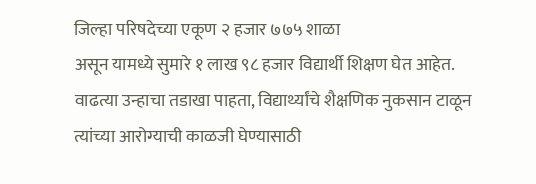जिल्हा परिषदेच्या एकूण २ हजार ७७५ शाळा
असून यामध्ये सुमारे १ लाख ९८ हजार विद्यार्थी शिक्षण घेत आहेत. वाढत्या उन्हाचा तडाखा पाहता, विद्यार्थ्यांचे शैक्षणिक नुकसान टाळून त्यांच्या आरोग्याची काळजी घेण्यासाठी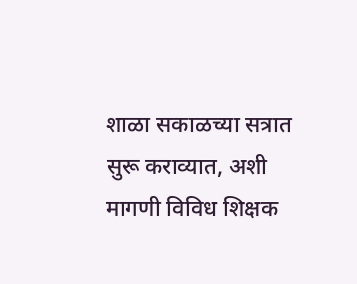शाळा सकाळच्या सत्रात सुरू कराव्यात, अशी मागणी विविध शिक्षक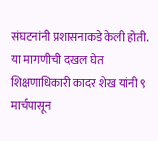संघटनांनी प्रशासनाकडे केली होती. या मागणीची दखल घेत शिक्षणाधिकारी कादर शेख यांनी ९ मार्चपासून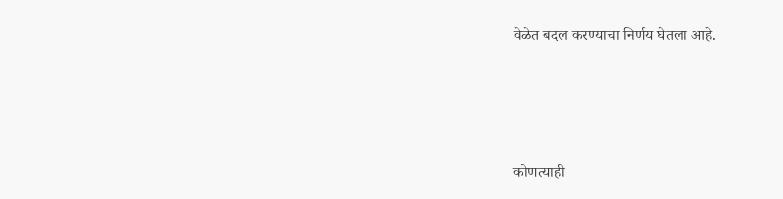वेळेत बदल करण्याचा निर्णय घेतला आहे.




कोणत्याही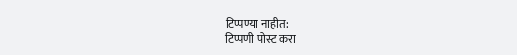टिप्पण्या नाहीत:
टिप्पणी पोस्ट करा